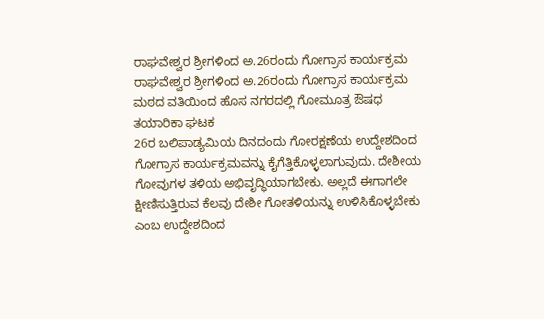ರಾಘವೇಶ್ವರ ಶ್ರೀಗಳಿಂದ ಅ.26ರಂದು ಗೋಗ್ರಾಸ ಕಾರ್ಯಕ್ರಮ
ರಾಘವೇಶ್ವರ ಶ್ರೀಗಳಿಂದ ಅ.26ರಂದು ಗೋಗ್ರಾಸ ಕಾರ್ಯಕ್ರಮ
ಮಠದ ವತಿಯಿಂದ ಹೊಸ ನಗರದಲ್ಲಿ ಗೋಮೂತ್ರ ಔಷಧ ತಯಾರಿಕಾ ಘಟಕ
26ರ ಬಲಿಪಾಡ್ಯಮಿಯ ದಿನದಂದು ಗೋರಕ್ಷಣೆಯ ಉದ್ದೇಶದಿಂದ ಗೋಗ್ರಾಸ ಕಾರ್ಯಕ್ರಮವನ್ನು ಕೈಗೆತ್ತಿಕೊಳ್ಳಲಾಗುವುದು. ದೇಶೀಯ ಗೋವುಗಳ ತಳಿಯ ಅಭಿವೃದ್ಧಿಯಾಗಬೇಕು. ಅಲ್ಲದೆ ಈಗಾಗಲೇ ಕ್ಷೀಣಿಸುತ್ತಿರುವ ಕೆಲವು ದೇಶೀ ಗೋತಳಿಯನ್ನು ಉಳಿಸಿಕೊಳ್ಳಬೇಕು ಎಂಬ ಉದ್ದೇಶದಿಂದ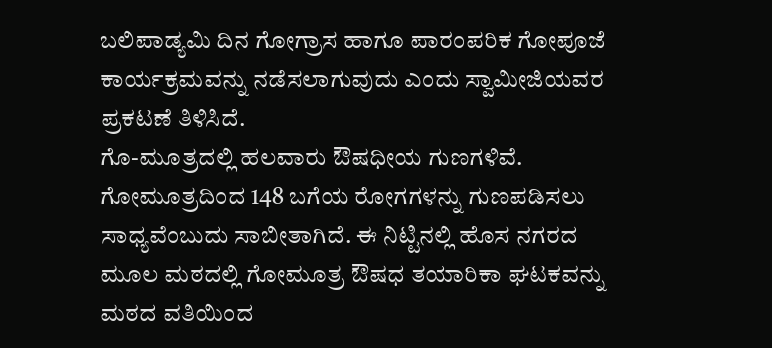ಬಲಿಪಾಡ್ಯಮಿ ದಿನ ಗೋಗ್ರಾಸ ಹಾಗೂ ಪಾರಂಪರಿಕ ಗೋಪೂಜೆ ಕಾರ್ಯಕ್ರಮವನ್ನು ನಡೆಸಲಾಗುವುದು ಎಂದು ಸ್ವಾಮೀಜಿಯವರ ಪ್ರಕಟಣೆ ತಿಳಿಸಿದೆ.
ಗೊ-ಮೂತ್ರದಲ್ಲಿ ಹಲವಾರು ಔಷಧೀಯ ಗುಣಗಳಿವೆ. ಗೋಮೂತ್ರದಿಂದ 148 ಬಗೆಯ ರೋಗಗಳನ್ನು ಗುಣಪಡಿಸಲು ಸಾಧ್ಯವೆಂಬುದು ಸಾಬೀತಾಗಿದೆ. ಈ ನಿಟ್ಟಿನಲ್ಲಿ ಹೊಸ ನಗರದ ಮೂಲ ಮಠದಲ್ಲಿ ಗೋಮೂತ್ರ ಔಷಧ ತಯಾರಿಕಾ ಘಟಕವನ್ನು ಮಠದ ವತಿಯಿಂದ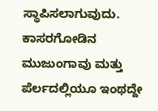ಸ್ಥಾಪಿಸಲಾಗುವುದು. ಕಾಸರಗೋಡಿನ ಮುಜುಂಗಾವು ಮತ್ತು ಪೆರ್ಲದಲ್ಲಿಯೂ ಇಂಥದ್ದೇ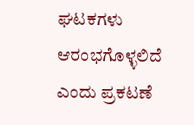ಘಟಕಗಳು ಆರಂಭಗೊಳ್ಳಲಿದೆ ಎಂದು ಪ್ರಕಟಣೆ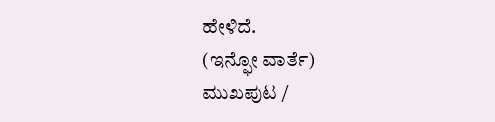ಹೇಳಿದೆ.
(ಇನ್ಫೋ ವಾರ್ತೆ)
ಮುಖಪುಟ /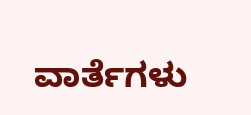ವಾರ್ತೆಗಳು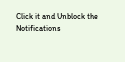Click it and Unblock the Notifications